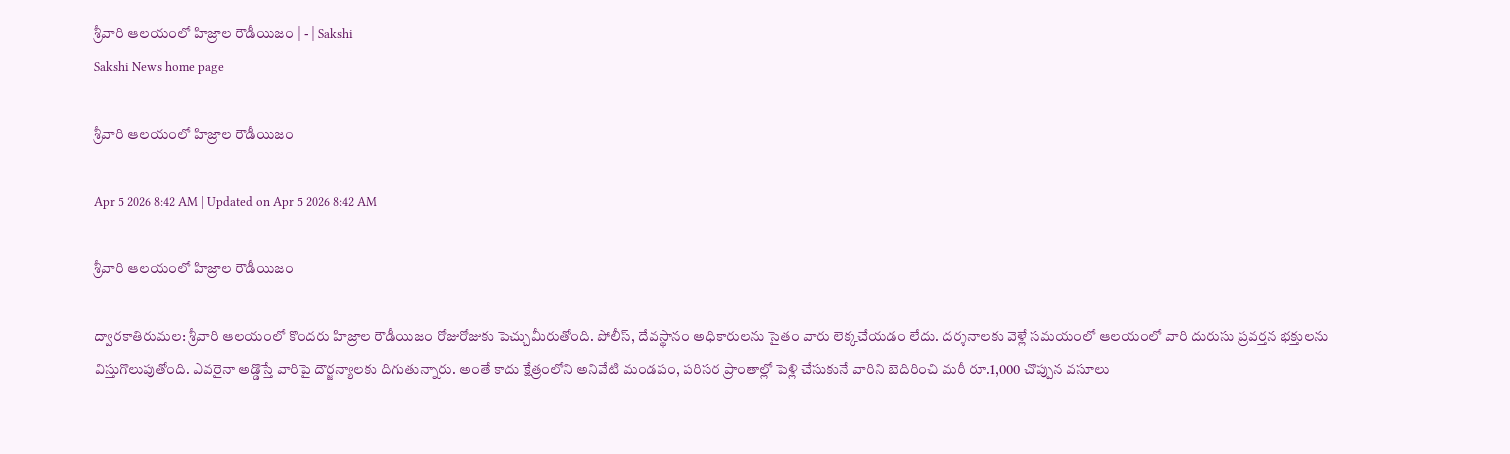శ్రీవారి ఆలయంలో హిజ్రాల రౌడీయిజం | - | Sakshi
Sakshi News home page

శ్రీవారి ఆలయంలో హిజ్రాల రౌడీయిజం

Apr 5 2026 8:42 AM | Updated on Apr 5 2026 8:42 AM

శ్రీవారి ఆలయంలో హిజ్రాల రౌడీయిజం

ద్వారకాతిరుమల: శ్రీవారి ఆలయంలో కొందరు హిజ్రాల రౌడీయిజం రోజురోజుకు పెచ్చుమీరుతోంది. పోలీస్‌, దేవస్థానం అధికారులను సైతం వారు లెక్కచేయడం లేదు. దర్శనాలకు వెళ్లే సమయంలో ఆలయంలో వారి దురుసు ప్రవర్తన భక్తులను విస్తుగొలుపుతోంది. ఎవరైనా అడ్డొస్తే వారిపై దౌర్జన్యాలకు దిగుతున్నారు. అంతే కాదు క్షేత్రంలోని అనివేటి మండపం, పరిసర ప్రాంతాల్లో పెళ్లి చేసుకునే వారిని బెదిరించి మరీ రూ.1,000 చొప్పున వసూలు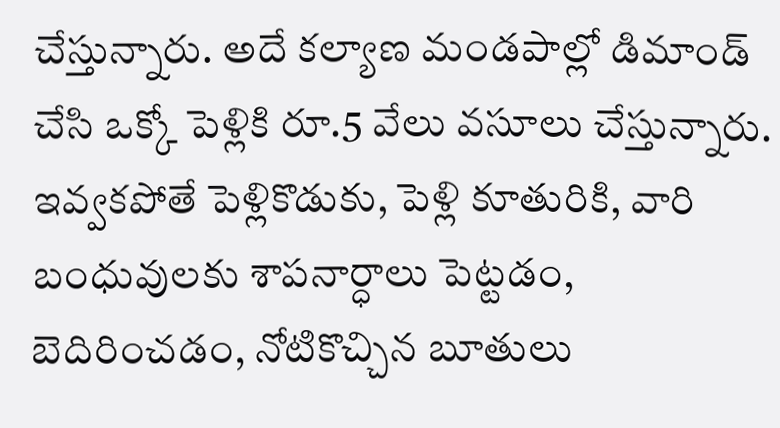చేస్తున్నారు. అదే కల్యాణ మండపాల్లో డిమాండ్‌ చేసి ఒక్కో పెళ్లికి రూ.5 వేలు వసూలు చేస్తున్నారు. ఇవ్వకపోతే పెళ్లికొడుకు, పెళ్లి కూతురికి, వారి బంధువులకు శాపనార్ధాలు పెట్టడం, బెదిరించడం, నోటికొచ్చిన బూతులు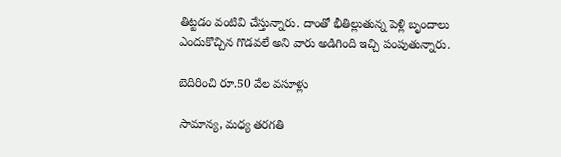తిట్టడం వంటివి చేస్తున్నారు. దాంతో భీతిల్లుతున్న పెళ్లి బృందాలు ఎందుకొచ్చిన గొడవలే అని వారు అడిగింది ఇచ్చి పంపుతున్నారు.

బెదిరించి రూ.50 వేల వసూళ్లు

సామాన్య, మధ్య తరగతి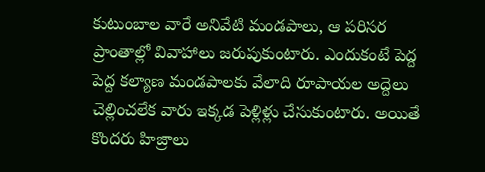కుటుంబాల వారే అనివేటి మండపాలు, ఆ పరిసర ప్రాంతాల్లో వివాహాలు జరుపుకుంటారు. ఎందుకంటే పెద్ద పెద్ద కల్యాణ మండపాలకు వేలాది రూపాయల అద్దెలు చెల్లించలేక వారు ఇక్కడ పెళ్లిళ్లు చేసుకుంటారు. అయితే కొందరు హిజ్రాలు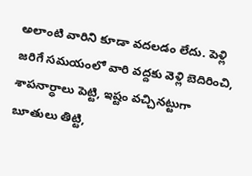అలాంటి వారిని కూడా వదలడం లేదు. పెళ్లి జరిగే సమయంలో వారి వద్దకు వెళ్లి బెదిరించి, శాపనార్ధాలు పెట్టి, ఇష్టం వచ్చినట్టుగా బూతులు తిట్టి,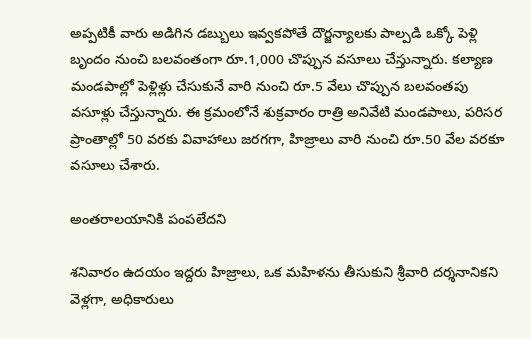అప్పటికీ వారు అడిగిన డబ్బులు ఇవ్వకపోతే దౌర్జన్యాలకు పాల్పడి ఒక్కో పెళ్లి బృందం నుంచి బలవంతంగా రూ.1,000 చొప్పున వసూలు చేస్తున్నారు. కల్యాణ మండపాల్లో పెళ్లిళ్లు చేసుకునే వారి నుంచి రూ.5 వేలు చొప్పున బలవంతపు వసూళ్లు చేస్తున్నారు. ఈ క్రమంలోనే శుక్రవారం రాత్రి అనివేటి మండపాలు, పరిసర ప్రాంతాల్లో 50 వరకు వివాహాలు జరగగా, హిజ్రాలు వారి నుంచి రూ.50 వేల వరకూ వసూలు చేశారు.

అంతరాలయానికి పంపలేదని

శనివారం ఉదయం ఇద్దరు హిజ్రాలు, ఒక మహిళను తీసుకుని శ్రీవారి దర్శనానికని వెళ్లగా, అధికారులు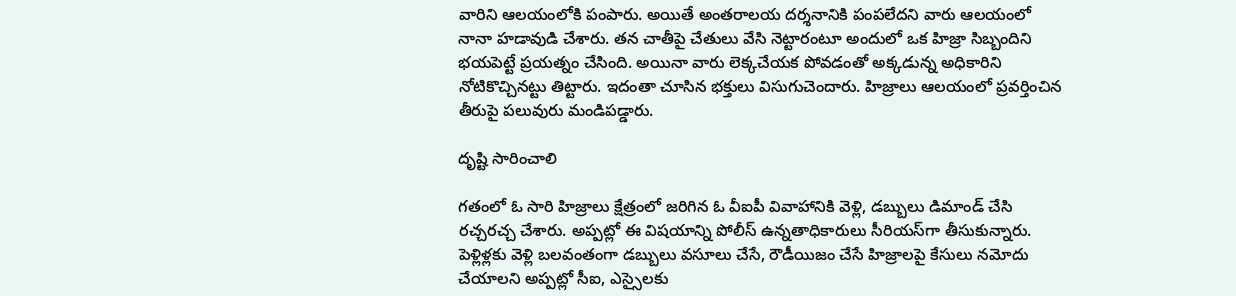వారిని ఆలయంలోకి పంపారు. అయితే అంతరాలయ దర్శనానికి పంపలేదని వారు ఆలయంలో నానా హడావుడి చేశారు. తన చాతీపై చేతులు వేసి నెట్టారంటూ అందులో ఒక హిజ్రా సిబ్బందిని భయపెట్టే ప్రయత్నం చేసింది. అయినా వారు లెక్కచేయక పోవడంతో అక్కడున్న అధికారిని నోటికొచ్చినట్టు తిట్టారు. ఇదంతా చూసిన భక్తులు విసుగుచెందారు. హిజ్రాలు ఆలయంలో ప్రవర్తించిన తీరుపై పలువురు మండిపడ్డారు.

దృష్టి సారించాలి

గతంలో ఓ సారి హిజ్రాలు క్షేత్రంలో జరిగిన ఓ వీఐపీ వివాహానికి వెళ్లి, డబ్బులు డిమాండ్‌ చేసి రచ్చరచ్చ చేశారు. అప్పట్లో ఈ విషయాన్ని పోలీస్‌ ఉన్నతాధికారులు సీరియస్‌గా తీసుకున్నారు. పెళ్లిళ్లకు వెళ్లి బలవంతంగా డబ్బులు వసూలు చేసే, రౌడీయిజం చేసే హిజ్రాలపై కేసులు నమోదు చేయాలని అప్పట్లో సీఐ, ఎస్సైలకు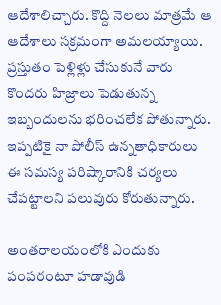ఆదేశాలిచ్చారు. కొద్ది నెలలు మాత్రమే ఆ ఆదేశాలు సక్రమంగా అమలయ్యాయి. ప్రస్తుతం పెళ్లిళ్లు చేసుకునే వారు కొందరు హిజ్రాలు పెడుతున్న ఇబ్బందులను భరించలేక పోతున్నారు. ఇప్పటికై నా పోలీస్‌ ఉన్నతాధికారులు ఈ సమస్య పరిష్కారానికి చర్యలు చేపట్టాలని పలువురు కోరుతున్నారు.

అంతరాలయంలోకి ఎందుకు పంపరంటూ హడావుడి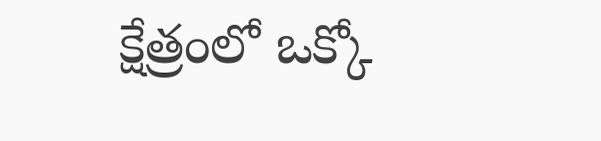క్షేత్రంలో ఒక్కో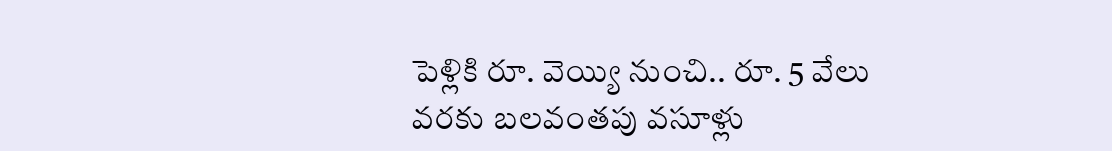పెళ్లికి రూ. వెయ్యి నుంచి.. రూ. 5 వేలు వరకు బలవంతపు వసూళ్లు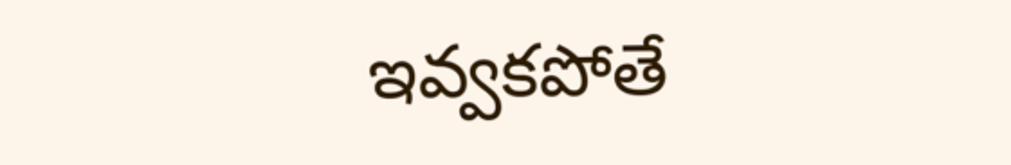ఇవ్వకపోతే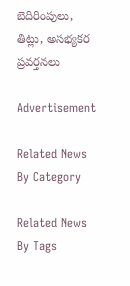బెదిరింపులు, తిట్లు, అసభ్యకర ప్రవర్తనలు

Advertisement

Related News By Category

Related News By Tags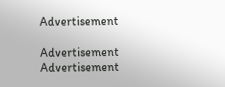Advertisement

Advertisement
Advertisement